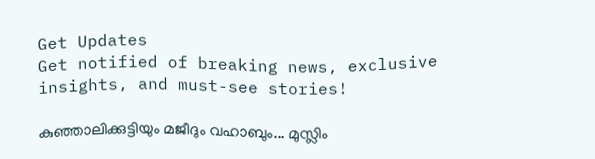Get Updates
Get notified of breaking news, exclusive insights, and must-see stories!

കുഞ്ഞാലിക്കുട്ടിയും മജീദും വഹാബും... മുസ്ലിം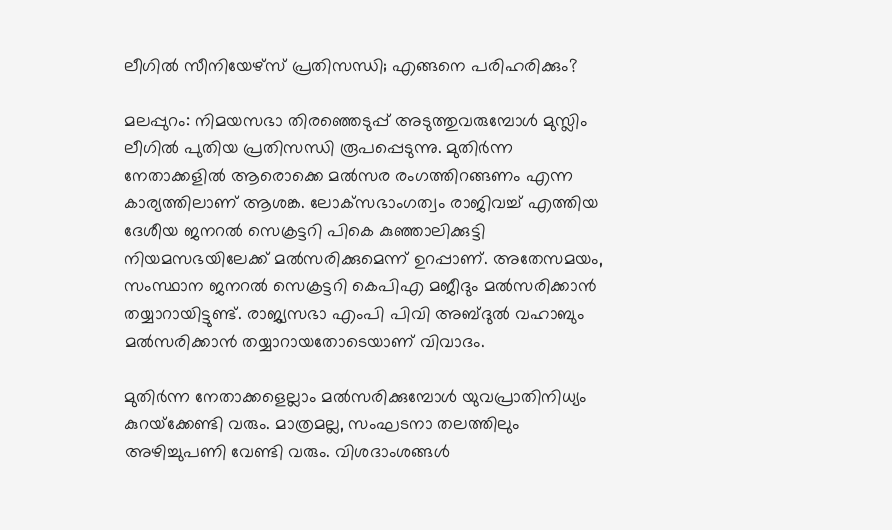ലീഗില്‍ സീനിയേഴ്‌സ് പ്രതിസന്ധി; എങ്ങനെ പരിഹരിക്കും?

മലപ്പുറം: നിമയസഭാ തിരഞ്ഞെടുപ്പ് അടുത്തുവരുമ്പോള്‍ മുസ്ലിം ലീഗില്‍ പുതിയ പ്രതിസന്ധി രൂപപ്പെടുന്നു. മുതിര്‍ന്ന നേതാക്കളില്‍ ആരൊക്കെ മല്‍സര രംഗത്തിറങ്ങണം എന്ന കാര്യത്തിലാണ് ആശങ്ക. ലോക്‌സഭാംഗത്വം രാജിവച്ച് എത്തിയ ദേശീയ ജനറല്‍ സെക്രട്ടറി പികെ കുഞ്ഞാലിക്കുട്ടി നിയമസഭയിലേക്ക് മല്‍സരിക്കുമെന്ന് ഉറപ്പാണ്. അതേസമയം, സംസ്ഥാന ജനറല്‍ സെക്രട്ടറി കെപിഎ മജീദും മല്‍സരിക്കാന്‍ തയ്യാറായിട്ടുണ്ട്. രാജ്യസഭാ എംപി പിവി അബ്ദുല്‍ വഹാബും മല്‍സരിക്കാന്‍ തയ്യാറായതോടെയാണ് വിവാദം.

മുതിര്‍ന്ന നേതാക്കളെല്ലാം മല്‍സരിക്കുമ്പോള്‍ യുവപ്രാതിനിധ്യം കുറയ്‌ക്കേണ്ടി വരും. മാത്രമല്ല, സംഘടനാ തലത്തിലും അഴിച്ചുപണി വേണ്ടി വരും. വിശദാംശങ്ങള്‍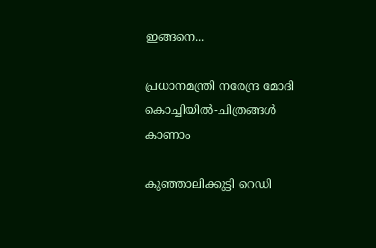ഇങ്ങനെ...

പ്രധാനമന്ത്രി നരേന്ദ്ര മോദി കൊച്ചിയില്‍‍-ചിത്രങ്ങള്‍ കാണാം

കുഞ്ഞാലിക്കുട്ടി റെഡി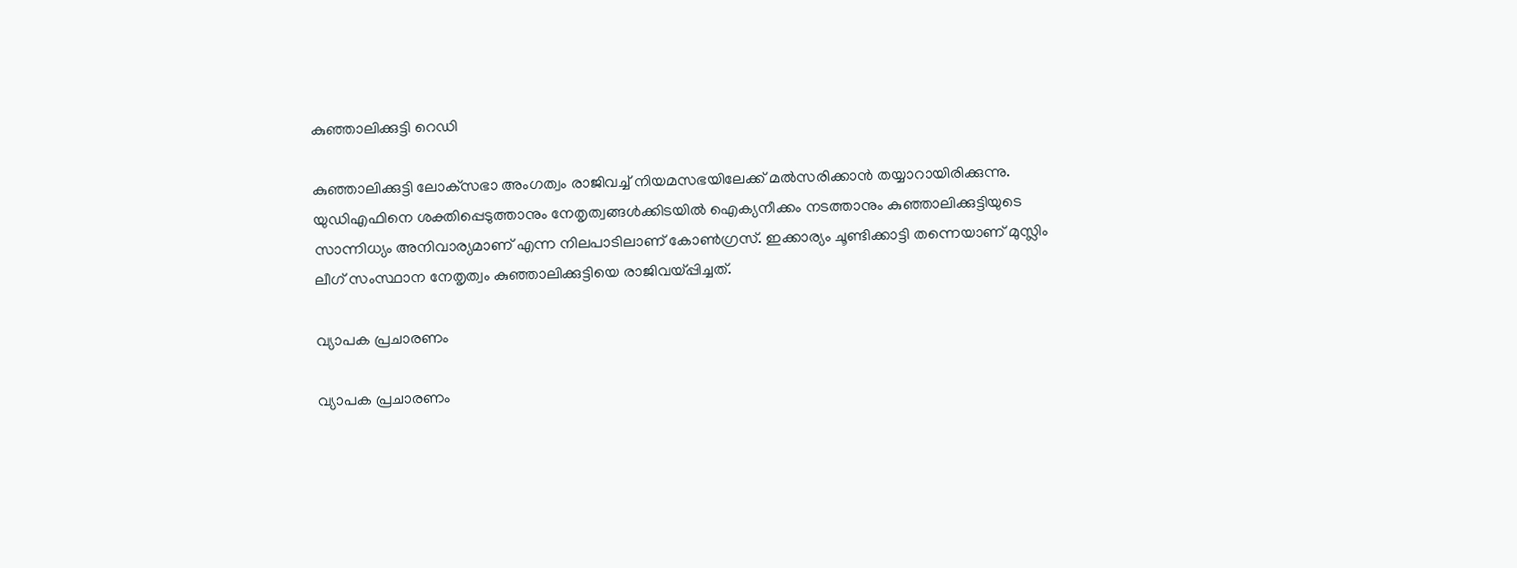കുഞ്ഞാലിക്കുട്ടി റെഡി

കുഞ്ഞാലിക്കുട്ടി ലോക്‌സഭാ അംഗത്വം രാജിവച്ച് നിയമസഭയിലേക്ക് മല്‍സരിക്കാന്‍ തയ്യാറായിരിക്കുന്നു. യുഡിഎഫിനെ ശക്തിപ്പെടുത്താനും നേതൃത്വങ്ങള്‍ക്കിടയില്‍ ഐക്യനീക്കം നടത്താനും കുഞ്ഞാലിക്കുട്ടിയുടെ സാന്നിധ്യം അനിവാര്യമാണ് എന്ന നിലപാടിലാണ് കോണ്‍ഗ്രസ്. ഇക്കാര്യം ചൂണ്ടിക്കാട്ടി തന്നെയാണ് മുസ്ലിം ലീഗ് സംസ്ഥാന നേതൃത്വം കുഞ്ഞാലിക്കുട്ടിയെ രാജിവയ്പ്പിച്ചത്.

വ്യാപക പ്രചാരണം

വ്യാപക പ്രചാരണം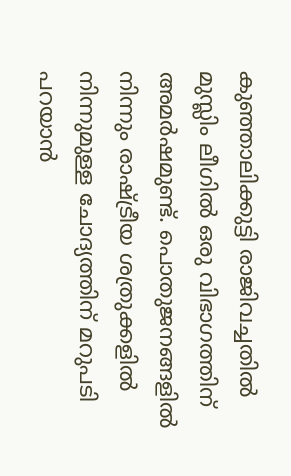കുഞ്ഞാലിക്കുട്ടി രാജിവച്ചതില്‍ മുസ്ലിം ലീഗില്‍ ഒരു വിഭാഗത്തിന് അമര്‍ഷമുണ്ട്. പൊതുജനങ്ങളില്‍ നിന്നും രാഷ്ട്രീയ ശത്രുക്കളില്‍ നിന്നുമുള്ള ചോദ്യത്തിന് മറുപടി പറയാന്‍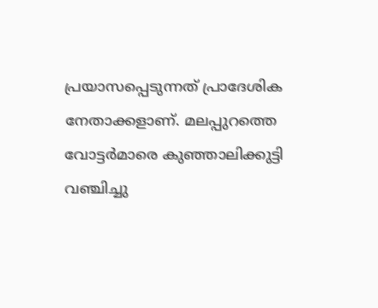പ്രയാസപ്പെടുന്നത് പ്രാദേശിക നേതാക്കളാണ്. മലപ്പുറത്തെ വോട്ടര്‍മാരെ കുഞ്ഞാലിക്കുട്ടി വഞ്ചിച്ചു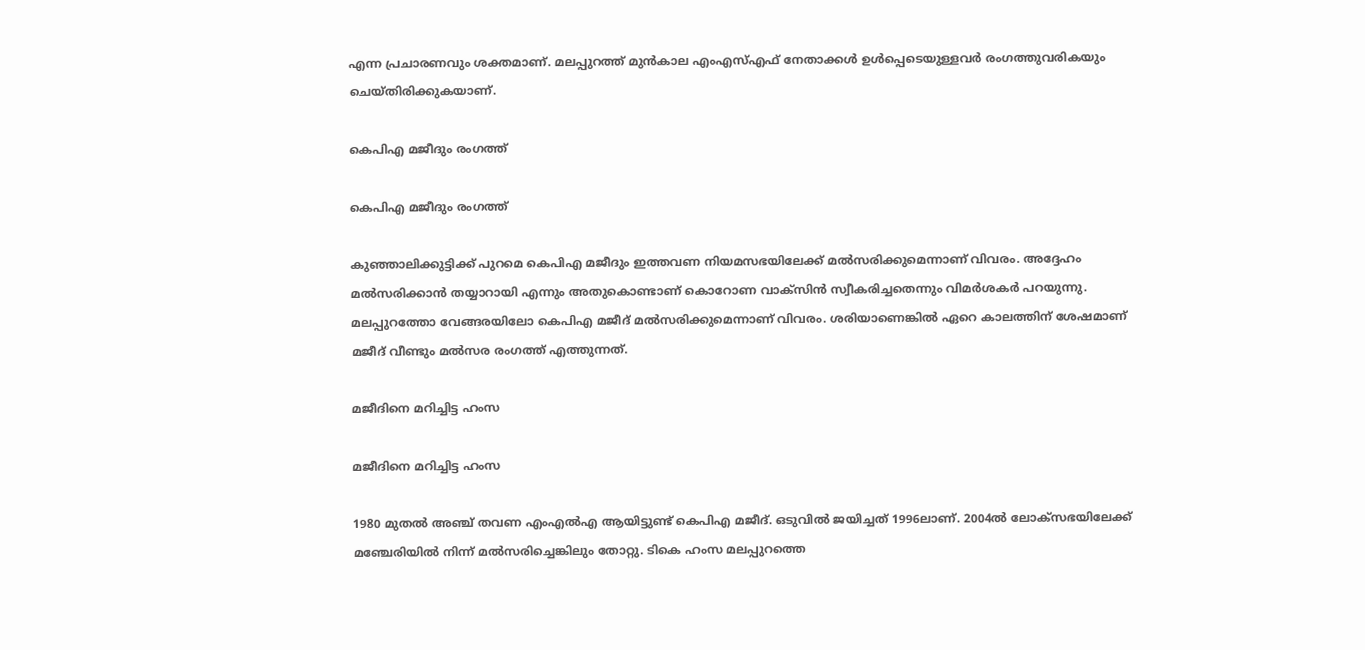എന്ന പ്രചാരണവും ശക്തമാണ്. മലപ്പുറത്ത് മുന്‍കാല എംഎസ്എഫ് നേതാക്കള്‍ ഉള്‍പ്പെടെയുള്ളവര്‍ രംഗത്തുവരികയും ചെയ്തിരിക്കുകയാണ്.

കെപിഎ മജീദും രംഗത്ത്

കെപിഎ മജീദും രംഗത്ത്

കുഞ്ഞാലിക്കുട്ടിക്ക് പുറമെ കെപിഎ മജീദും ഇത്തവണ നിയമസഭയിലേക്ക് മല്‍സരിക്കുമെന്നാണ് വിവരം. അദ്ദേഹം മല്‍സരിക്കാന്‍ തയ്യാറായി എന്നും അതുകൊണ്ടാണ് കൊറോണ വാക്‌സിന്‍ സ്വീകരിച്ചതെന്നും വിമര്‍ശകര്‍ പറയുന്നു. മലപ്പുറത്തോ വേങ്ങരയിലോ കെപിഎ മജീദ് മല്‍സരിക്കുമെന്നാണ് വിവരം. ശരിയാണെങ്കില്‍ ഏറെ കാലത്തിന് ശേഷമാണ് മജീദ് വീണ്ടും മല്‍സര രംഗത്ത് എത്തുന്നത്.

മജീദിനെ മറിച്ചിട്ട ഹംസ

മജീദിനെ മറിച്ചിട്ട ഹംസ

1980 മുതല്‍ അഞ്ച് തവണ എംഎല്‍എ ആയിട്ടുണ്ട് കെപിഎ മജീദ്. ഒടുവില്‍ ജയിച്ചത് 1996ലാണ്. 2004ല്‍ ലോക്‌സഭയിലേക്ക് മഞ്ചേരിയില്‍ നിന്ന് മല്‍സരിച്ചെങ്കിലും തോറ്റു. ടികെ ഹംസ മലപ്പുറത്തെ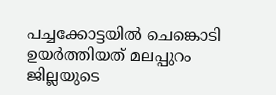പച്ചക്കോട്ടയില്‍ ചെങ്കൊടി ഉയര്‍ത്തിയത് മലപ്പുറം ജില്ലയുടെ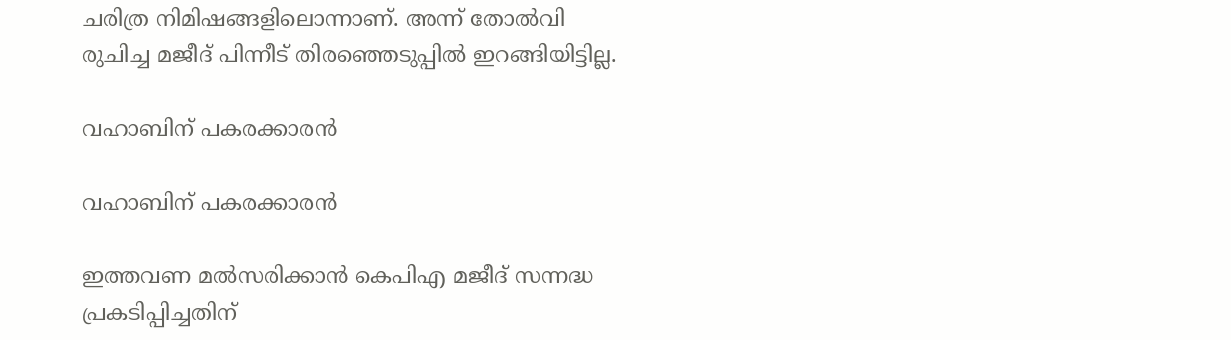ചരിത്ര നിമിഷങ്ങളിലൊന്നാണ്. അന്ന് തോല്‍വി രുചിച്ച മജീദ് പിന്നീട് തിരഞ്ഞെടുപ്പില്‍ ഇറങ്ങിയിട്ടില്ല.

വഹാബിന് പകരക്കാരന്‍

വഹാബിന് പകരക്കാരന്‍

ഇത്തവണ മല്‍സരിക്കാന്‍ കെപിഎ മജീദ് സന്നദ്ധ പ്രകടിപ്പിച്ചതിന്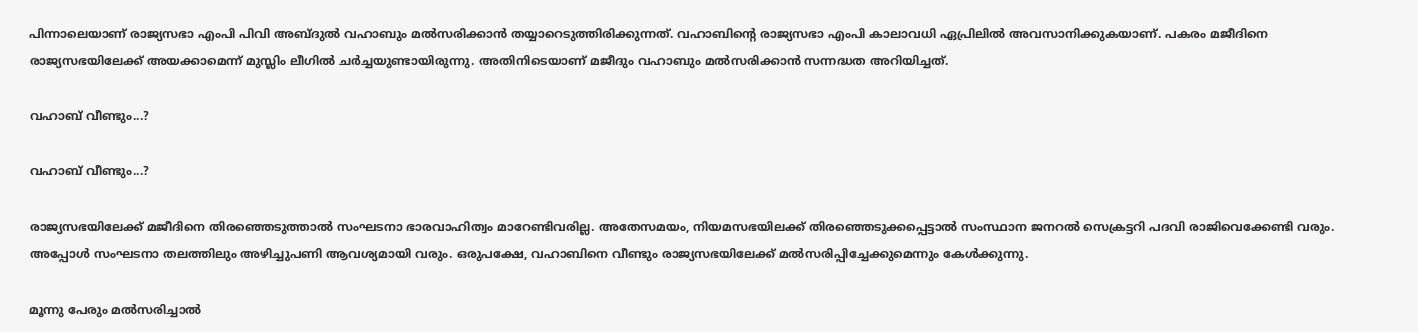പിന്നാലെയാണ് രാജ്യസഭാ എംപി പിവി അബ്ദുല്‍ വഹാബും മല്‍സരിക്കാന്‍ തയ്യാറെടുത്തിരിക്കുന്നത്. വഹാബിന്റെ രാജ്യസഭാ എംപി കാലാവധി ഏപ്രിലില്‍ അവസാനിക്കുകയാണ്. പകരം മജീദിനെ രാജ്യസഭയിലേക്ക് അയക്കാമെന്ന് മുസ്ലിം ലീഗില്‍ ചര്‍ച്ചയുണ്ടായിരുന്നു. അതിനിടെയാണ് മജീദും വഹാബും മല്‍സരിക്കാന്‍ സന്നദ്ധത അറിയിച്ചത്.

വഹാബ് വീണ്ടും...?

വഹാബ് വീണ്ടും...?

രാജ്യസഭയിലേക്ക് മജീദിനെ തിരഞ്ഞെടുത്താല്‍ സംഘടനാ ഭാരവാഹിത്വം മാറേണ്ടിവരില്ല. അതേസമയം, നിയമസഭയിലക്ക് തിരഞ്ഞെടുക്കപ്പെട്ടാല്‍ സംസ്ഥാന ജനറല്‍ സെക്രട്ടറി പദവി രാജിവെക്കേണ്ടി വരും. അപ്പോള്‍ സംഘടനാ തലത്തിലും അഴിച്ചുപണി ആവശ്യമായി വരും. ഒരുപക്ഷേ, വഹാബിനെ വീണ്ടും രാജ്യസഭയിലേക്ക് മല്‍സരിപ്പിച്ചേക്കുമെന്നും കേള്‍ക്കുന്നു.

മൂന്നു പേരും മല്‍സരിച്ചാല്‍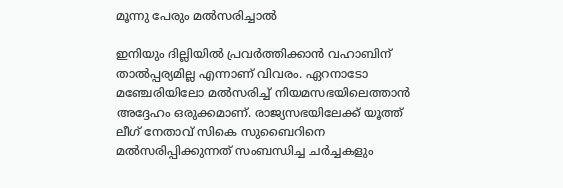മൂന്നു പേരും മല്‍സരിച്ചാല്‍

ഇനിയും ദില്ലിയില്‍ പ്രവര്‍ത്തിക്കാന്‍ വഹാബിന് താല്‍പ്പര്യമില്ല എന്നാണ് വിവരം. ഏറനാടോ മഞ്ചേരിയിലോ മല്‍സരിച്ച് നിയമസഭയിലെത്താന്‍ അദ്ദേഹം ഒരുക്കമാണ്. രാജ്യസഭയിലേക്ക് യൂത്ത് ലീഗ് നേതാവ് സികെ സുബൈറിനെ മല്‍സരിപ്പിക്കുന്നത് സംബന്ധിച്ച ചര്‍ച്ചകളും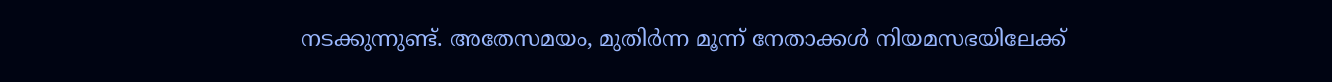നടക്കുന്നുണ്ട്. അതേസമയം, മുതിര്‍ന്ന മൂന്ന് നേതാക്കള്‍ നിയമസഭയിലേക്ക്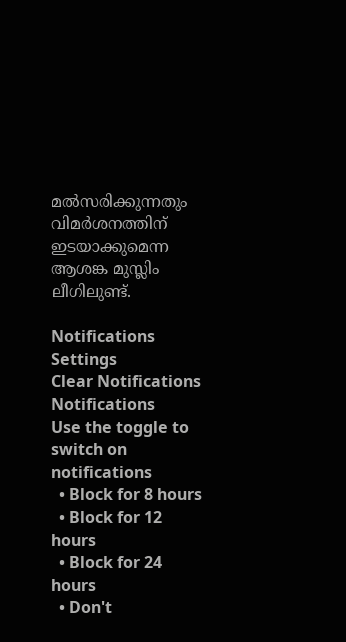മല്‍സരിക്കുന്നതും വിമര്‍ശനത്തിന് ഇടയാക്കുമെന്ന ആശങ്ക മുസ്ലിം ലീഗിലുണ്ട്.

Notifications
Settings
Clear Notifications
Notifications
Use the toggle to switch on notifications
  • Block for 8 hours
  • Block for 12 hours
  • Block for 24 hours
  • Don't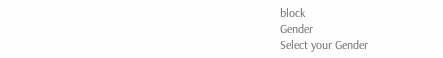block
Gender
Select your Gender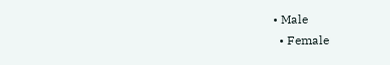• Male
  • Female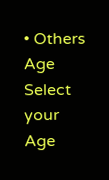• Others
Age
Select your Age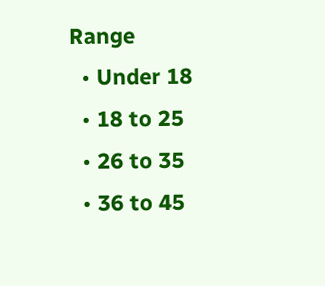Range
  • Under 18
  • 18 to 25
  • 26 to 35
  • 36 to 45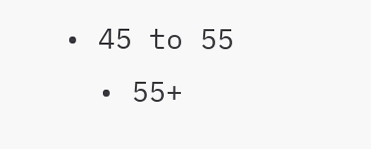• 45 to 55
  • 55+